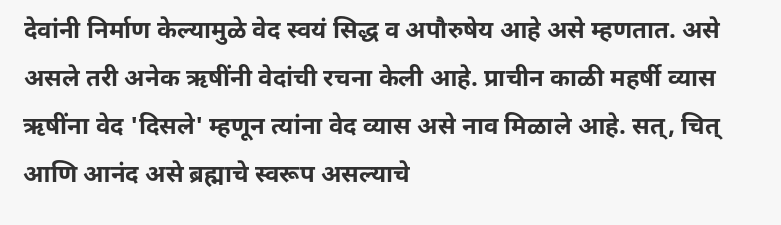देवांनी निर्माण केल्यामुळे वेद स्वयं सिद्ध व अपौरुषेय आहे असे म्हणतात. असे असले तरी अनेक ऋषींनी वेदांची रचना केली आहे. प्राचीन काळी महर्षी व्यास ऋषींना वेद 'दिसले' म्हणून त्यांना वेद व्यास असे नाव मिळाले आहे. सत्, चित् आणि आनंद असे ब्रह्माचे स्वरूप असल्याचे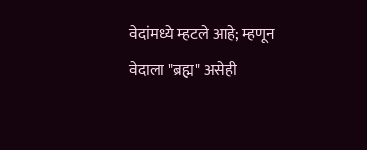वेदांमध्ये म्हटले आहे; म्हणून वेदाला "ब्रह्म" असेही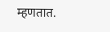म्हणतात.